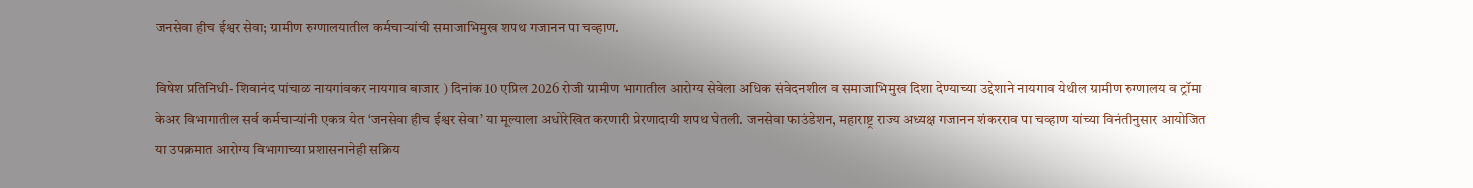जनसेवा हीच ईश्वर सेवा; ग्रामीण रुग्णालयातील कर्मचाऱ्यांची समाजाभिमुख शपथ गजानन पा चव्हाण.

विषेश प्रतिनिधी- शिवानंद पांचाळ नायगांवकर नायगाव बाजार ) दिनांक 10 एप्रिल 2026 रोजी ग्रामीण भागातील आरोग्य सेवेला अधिक संवेदनशील व समाजाभिमुख दिशा देण्याच्या उद्देशाने नायगाव येथील ग्रामीण रुग्णालय व ट्रॉमा केअर विभागातील सर्व कर्मचाऱ्यांनी एकत्र येत ‘जनसेवा हीच ईश्वर सेवा’ या मूल्याला अधोरेखित करणारी प्रेरणादायी शपथ घेतली. जनसेवा फाउंडेशन, महाराष्ट्र राज्य अध्यक्ष गजानन शंकरराव पा चव्हाण यांच्या विनंतीनुसार आयोजित या उपक्रमात आरोग्य विभागाच्या प्रशासनानेही सक्रिय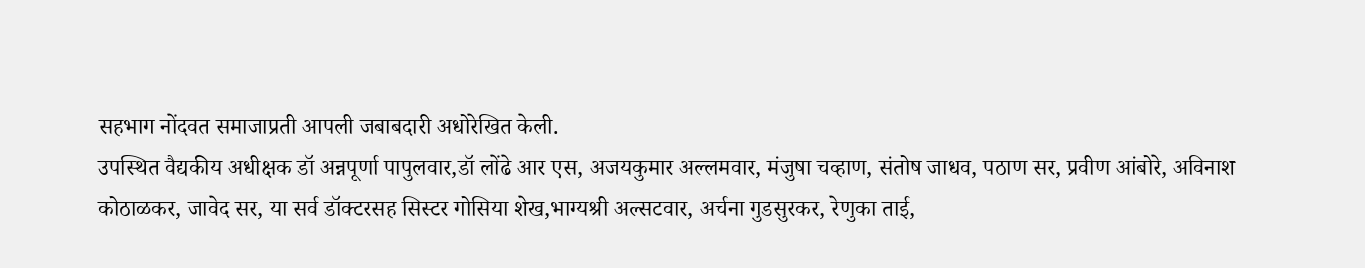सहभाग नोंदवत समाजाप्रती आपली जबाबदारी अधोरेखित केली.
उपस्थित वैद्यकीय अधीक्षक डॉ अन्नपूर्णा पापुलवार,डॉ लोंढे आर एस, अजयकुमार अल्लमवार, मंजुषा चव्हाण, संतोष जाधव, पठाण सर, प्रवीण आंबोरे, अविनाश कोठाळकर, जावेद सर, या सर्व डॉक्टरसह सिस्टर गोसिया शेख,भाग्यश्री अल्सटवार, अर्चना गुडसुरकर, रेणुका ताई,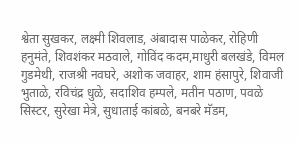श्वेता सुखकर, लक्ष्मी शिवलाड, अंबादास पाळेकर, रोहिणी हनुमंते, शिवशंकर मठवाले, गोविंद कदम,माधुरी बलखंडे, विमल गुडमेथी, राजश्री नवघरे, अशोक जवाहर, शाम हंसापुरे, शिवाजी भुताळे, रविचंद्र धुळे, सदाशिव हम्पले, मतीन पठाण, पवळे सिस्टर, सुरेखा मेत्रे, सुधाताई कांबळे, बनबरे मॅडम,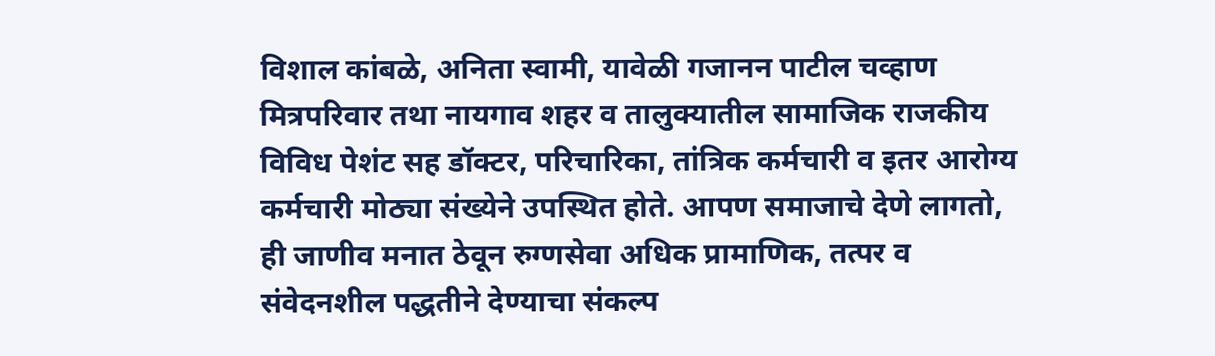विशाल कांबळे, अनिता स्वामी, यावेळी गजानन पाटील चव्हाण मित्रपरिवार तथा नायगाव शहर व तालुक्यातील सामाजिक राजकीय विविध पेशंट सह डॉक्टर, परिचारिका, तांत्रिक कर्मचारी व इतर आरोग्य कर्मचारी मोठ्या संख्येने उपस्थित होते. आपण समाजाचे देणे लागतो, ही जाणीव मनात ठेवून रुग्णसेवा अधिक प्रामाणिक, तत्पर व संवेदनशील पद्धतीने देण्याचा संकल्प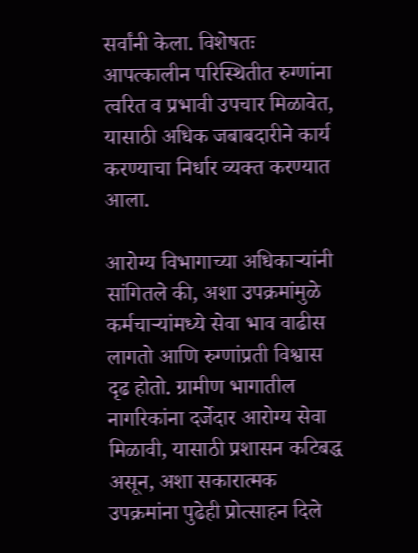सर्वांनी केला. विशेषतः आपत्कालीन परिस्थितीत रुग्णांना त्वरित व प्रभावी उपचार मिळावेत, यासाठी अधिक जबाबदारीने कार्य करण्याचा निर्धार व्यक्त करण्यात आला.

आरोग्य विभागाच्या अधिकाऱ्यांनी सांगितले की, अशा उपक्रमांमुळे कर्मचाऱ्यांमध्ये सेवा भाव वाढीस लागतो आणि रुग्णांप्रती विश्वास दृढ होतो. ग्रामीण भागातील नागरिकांना दर्जेदार आरोग्य सेवा मिळावी, यासाठी प्रशासन कटिबद्ध असून, अशा सकारात्मक उपक्रमांना पुढेही प्रोत्साहन दिले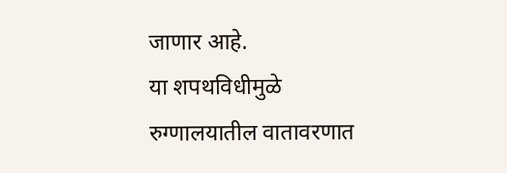जाणार आहे.
या शपथविधीमुळे रुग्णालयातील वातावरणात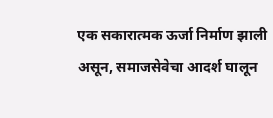एक सकारात्मक ऊर्जा निर्माण झाली असून, समाजसेवेचा आदर्श घालून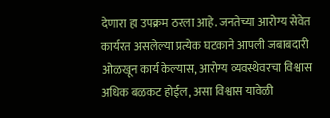देणारा हा उपक्रम ठरला आहे. जनतेच्या आरोग्य सेवेत कार्यरत असलेल्या प्रत्येक घटकाने आपली जबाबदारी ओळखून कार्य केल्यास, आरोग्य व्यवस्थेवरचा विश्वास अधिक बळकट होईल, असा विश्वास यावेळी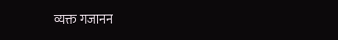व्यक्त गजानन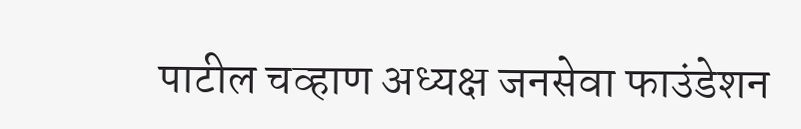पाटील चव्हाण अध्यक्ष जनसेवा फाउंडेशन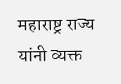महाराष्ट्र राज्य यांनी व्यक्त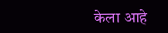केला आहे